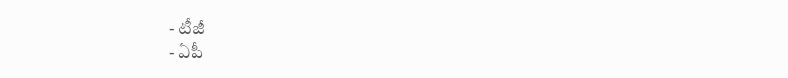- టీజీ
- ఏపీ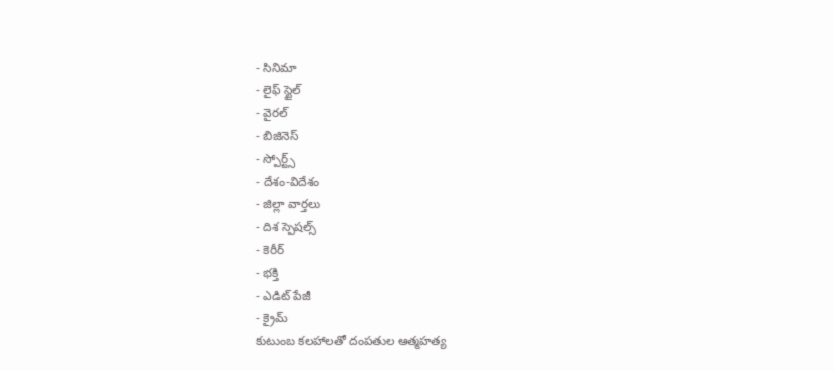- సినిమా
- లైఫ్ స్టైల్
- వైరల్
- బిజినెస్
- స్పోర్ట్స్
- దేశం-విదేశం
- జిల్లా వార్తలు
- దిశ స్పెషల్స్
- కెరీర్
- భక్తి
- ఎడిట్ పేజీ
- క్రైమ్
కుటుంబ కలహాలతో దంపతుల ఆత్మహత్య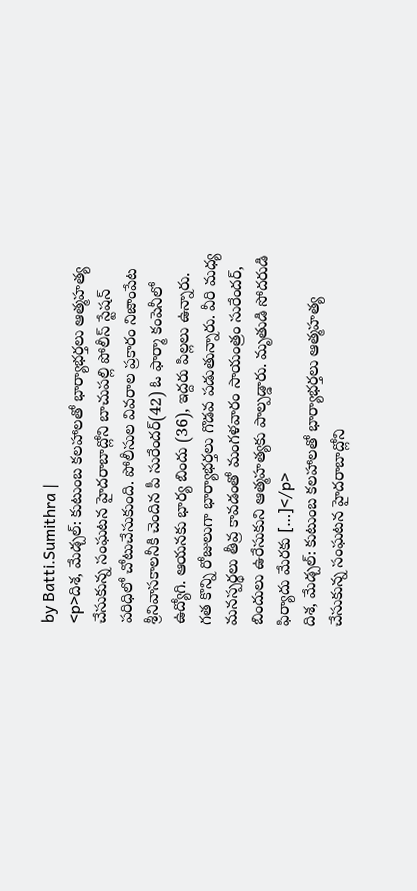by Batti.Sumithra |
<p>దిశ, మేడ్చల్: కుటుంబ కలహాలతో భార్యాభర్తలు ఆత్మహత్య చేసుకున్న సంఘటన హైదరాబాద్లోని బాచుపల్లి పోలీస్ స్టేషన్ పరిధిలో చోటుచేసుకుంది. పోలీసుల వివరాల ప్రకారం నిజాంపేట శ్రీనివాసకాలనీకి చెందిన పీ సురేందర్(42) ఓ ఫార్మా కంపెనీలో ఉద్యోగి. ఆయనకు భార్య బిందు (36), ఇద్దరు పిల్లలు ఉన్నారు. గత కొన్ని రోజులుగా భార్యాభర్తలు గొడవ పడుతున్నారు. వీరి మధ్య మనస్పర్థలు తీవ్ర కావడంతో మంగళవారం సాయంత్రం సురేందర్, బిందులు ఉరేసుకుని ఆత్మహత్యకు పాల్పడ్డారు. మృతుడి సోదరుడి ఫిర్యాదు మేరకు […]</p>
దిశ, మేడ్చల్: కుటుంబ కలహాలతో భార్యాభర్తలు ఆత్మహత్య చేసుకున్న సంఘటన హైదరాబాద్లోని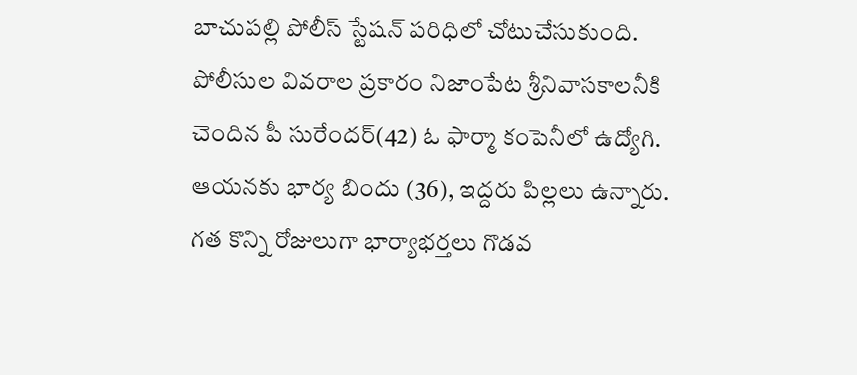బాచుపల్లి పోలీస్ స్టేషన్ పరిధిలో చోటుచేసుకుంది. పోలీసుల వివరాల ప్రకారం నిజాంపేట శ్రీనివాసకాలనీకి చెందిన పీ సురేందర్(42) ఓ ఫార్మా కంపెనీలో ఉద్యోగి. ఆయనకు భార్య బిందు (36), ఇద్దరు పిల్లలు ఉన్నారు. గత కొన్ని రోజులుగా భార్యాభర్తలు గొడవ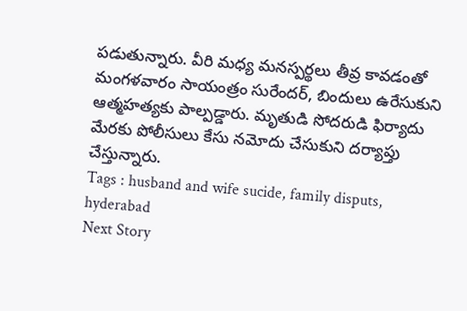పడుతున్నారు. వీరి మధ్య మనస్పర్థలు తీవ్ర కావడంతో మంగళవారం సాయంత్రం సురేందర్, బిందులు ఉరేసుకుని ఆత్మహత్యకు పాల్పడ్డారు. మృతుడి సోదరుడి ఫిర్యాదు మేరకు పోలీసులు కేసు నమోదు చేసుకుని దర్యాప్తు చేస్తున్నారు.
Tags : husband and wife sucide, family disputs, hyderabad
Next Story